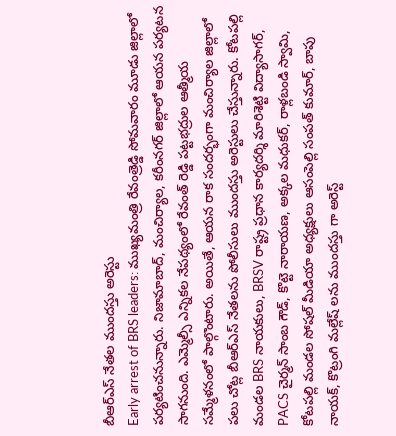బీఆర్ఎస్ నేతల ముందస్తు అరెస్టు
Early arrest of BRS leaders: ముఖ్యమంత్రి రేవంత్రెడ్డి సోమవారం మూడు జిల్లాలో పర్యటించనున్నారు. నిజామాబాద్, మంచిర్యాల, కరీంనగర్ జిల్లాలో ఆయన పర్యటన సాగనుంది. ఎమ్మెల్సీ ఎన్నికల నేపథ్యంలో రేవంత్ రెడ్డి పట్టభద్రుల ఆత్మీయ సమ్మేళనంలో పాల్గొంటారు. అయితే, ఆయన రాక సందర్భంగా మంచిర్యాల జిల్లాలో పలు చోట్ల బీఆర్ఎస్ నేతలను పోలీసులు ముందస్తు అరెస్టులు చేస్తున్నారు. కోటపల్లి మండల BRS నాయకులు, BRSV రాష్ట్ర ప్రధాన కార్యదర్శి మారిశెట్టి విద్యాసాగర్, PACS చైర్మన్ సాంబ గౌడ్, కొట్టె నారాయణ, అక్కల మధుకర్, రాళ్లబండి స్వామి, కోటపల్లి మండల సోషల్ మీడియా అధ్యక్షులు ఆసంపెల్లి సంపత్ కుమార్, బాపు నాయక్, కొట్రంగి మల్లేష్ లను ముందస్తు గా అరెస్ట్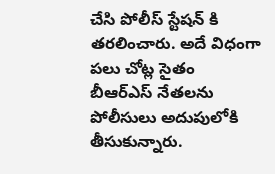చేసి పోలీస్ స్టేషన్ కి తరలించారు. అదే విధంగా పలు చోట్ల సైతం బీఆర్ఎస్ నేతలను పోలీసులు అదుపులోకి తీసుకున్నారు.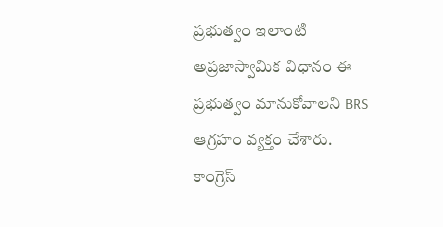ప్రభుత్వం ఇలాంటి అప్రజాస్వామిక విధానం ఈ ప్రభుత్వం మానుకోవాలని BRS ఆగ్రహం వ్యక్తం చేశారు. కాంగ్రెస్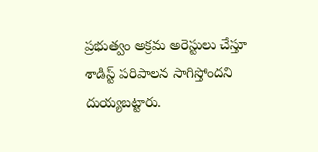ప్రభుత్వం అక్రమ అరెస్టులు చేస్తూ శాడిస్ట్ పరిపాలన సాగిస్తోందని దుయ్యబట్టారు.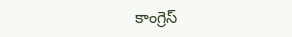కాంగ్రెస్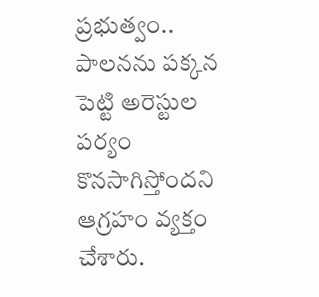ప్రభుత్వం.. పాలనను పక్కన పెట్టి అరెస్టుల పర్యం కొనసాగిస్తోందని ఆగ్రహం వ్యక్తం చేశారు.